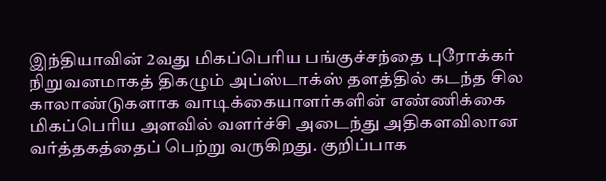இந்தியாவின் 2வது மிகப்பெரிய பங்குச்சந்தை புரோக்கர் நிறுவனமாகத் திகழும் அப்ஸ்டாக்ஸ் தளத்தில் கடந்த சில காலாண்டுகளாக வாடிக்கையாளர்களின் எண்ணிக்கை மிகப்பெரிய அளவில் வளர்ச்சி அடைந்து அதிகளவிலான வர்த்தகத்தைப் பெற்று வருகிறது. குறிப்பாக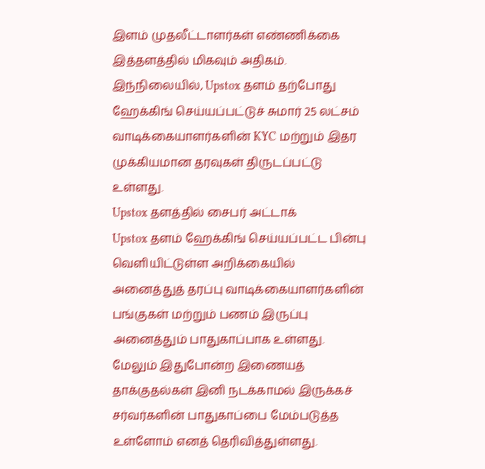இளம் முதலீட்டாளர்கள் எண்ணிக்கை இத்தளத்தில் மிகவும் அதிகம்.
இந்நிலையில், Upstox தளம் தற்போது ஹேக்கிங் செய்யப்பட்டுச் சுமார் 25 லட்சம் வாடிக்கையாளர்களின் KYC மற்றும் இதர முக்கியமான தரவுகள் திருடப்பட்டு உள்ளது.
Upstox தளத்தில் சைபர் அட்டாக்
Upstox தளம் ஹேக்கிங் செய்யப்பட்ட பின்பு வெளியிட்டுள்ள அறிக்கையில் அனைத்துத் தரப்பு வாடிக்கையாளர்களின் பங்குகள் மற்றும் பணம் இருப்பு அனைத்தும் பாதுகாப்பாக உள்ளது. மேலும் இதுபோன்ற இணையத் தாக்குதல்கள் இனி நடக்காமல் இருக்கச் சர்வர்களின் பாதுகாப்பை மேம்படுத்த உள்ளோம் எனத் தெரிவித்துள்ளது.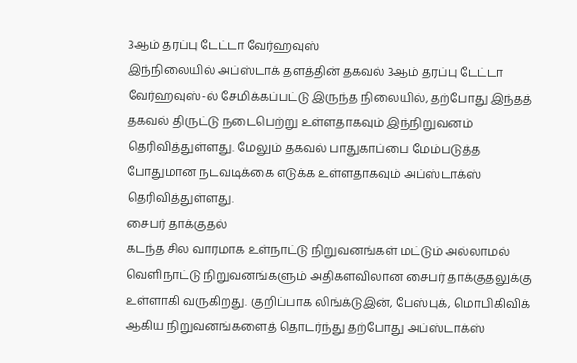3ஆம் தரப்பு டேட்டா வேர்ஹவுஸ்
இந்நிலையில் அப்ஸ்டாக் தளத்தின் தகவல் 3ஆம் தரப்பு டேட்டா வேர்ஹவுஸ்-ல் சேமிக்கப்பட்டு இருந்த நிலையில், தற்போது இந்தத் தகவல் திருட்டு நடைபெற்று உள்ளதாகவும் இந்நிறுவனம் தெரிவித்துள்ளது. மேலும் தகவல் பாதுகாப்பை மேம்படுத்த போதுமான நடவடிக்கை எடுக்க உள்ளதாகவும் அப்ஸ்டாக்ஸ் தெரிவித்துள்ளது.
சைபர் தாக்குதல்
கடந்த சில வாரமாக உள்நாட்டு நிறுவனங்கள் மட்டும் அல்லாமல் வெளிநாட்டு நிறுவனங்களும் அதிகளவிலான சைபர் தாக்குதலுக்கு உள்ளாகி வருகிறது. குறிப்பாக லிங்க்டுஇன், பேஸ்புக், மொபிகிவிக் ஆகிய நிறுவனங்களைத் தொடர்ந்து தற்போது அப்ஸ்டாக்ஸ்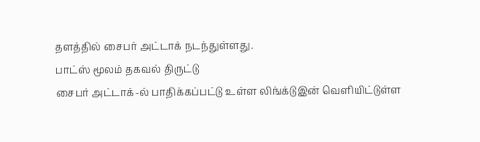தளத்தில் சைபர் அட்டாக் நடந்துள்ளது.
பாட்ஸ் மூலம் தகவல் திருட்டு
சைபர் அட்டாக்-ல் பாதிக்கப்பட்டு உள்ள லிங்க்டுஇன் வெளியிட்டுள்ள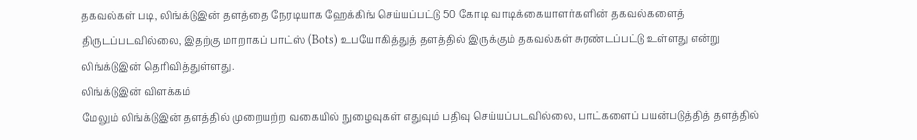தகவல்கள் படி, லிங்க்டுஇன் தளத்தை நேரடியாக ஹேக்கிங் செய்யப்பட்டு 50 கோடி வாடிக்கையாளர்களின் தகவல்களைத் திருடப்படவில்லை, இதற்கு மாறாகப் பாட்ஸ் (Bots) உபயோகித்துத் தளத்தில் இருக்கும் தகவல்கள் சுரண்டப்பட்டு உள்ளது என்று லிங்க்டுஇன் தெரிவித்துள்ளது.
லிங்க்டுஇன் விளக்கம்
மேலும் லிங்க்டுஇன் தளத்தில் முறையற்ற வகையில் நுழைவுகள் எதுவும் பதிவு செய்யப்படவில்லை, பாட்களைப் பயன்படுத்தித் தளத்தில்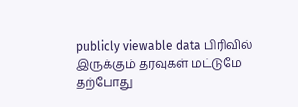publicly viewable data பிரிவில் இருக்கும் தரவுகள் மட்டுமே தற்போது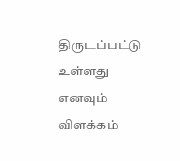திருடப்பட்டு உள்ளது எனவும் விளக்கம்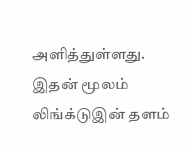அளித்துள்ளது. இதன் மூலம் லிங்க்டுஇன் தளம்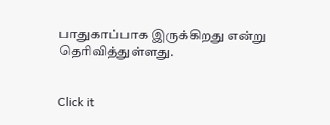பாதுகாப்பாக இருக்கிறது என்று தெரிவித்துள்ளது.


Click it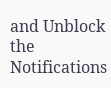and Unblock the Notifications